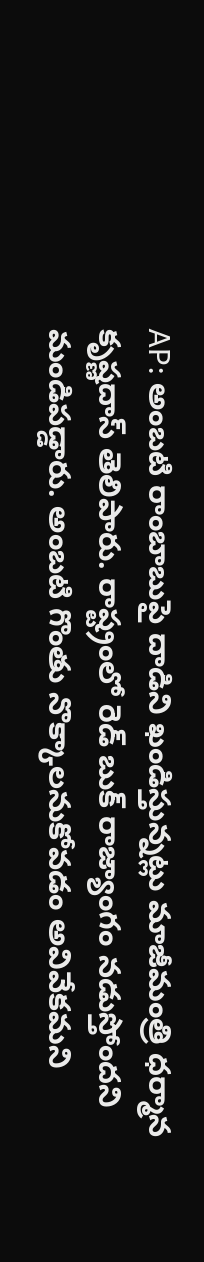AP: అంబటి రాంబాబుపై దాడిని ఖండిస్తున్నట్లు మాజీమంత్రి ధర్మాన కృష్ణదాస్ తెలిపారు. రాష్ట్రంలో రెడ్ బుక్ రాజ్యాంగం నడుస్తోందని మండిపడ్డారు. అంబటి గొంతు నొక్కాలనుకోవడం అవివేకమని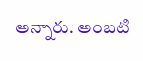అన్నారు. అంబటి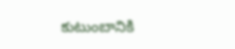కుటుంబానికి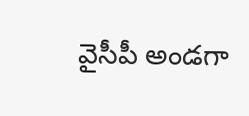వైసీపీ అండగా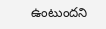ఉంటుందని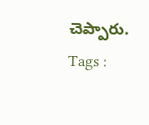చెప్పారు.
Tags :